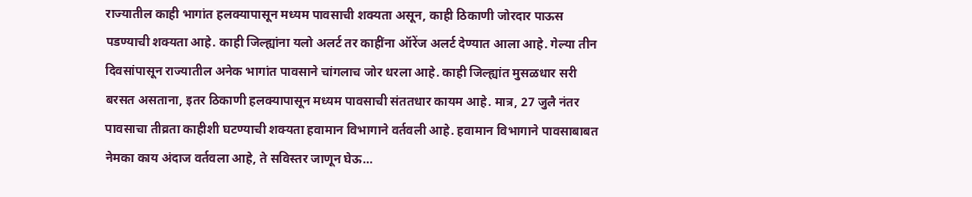राज्यातील काही भागांत हलक्यापासून मध्यम पावसाची शक्यता असून, काही ठिकाणी जोरदार पाऊस पडण्याची शक्यता आहे. काही जिल्ह्यांना यलो अलर्ट तर काहींना ऑरेंज अलर्ट देण्यात आला आहे. गेल्या तीन दिवसांपासून राज्यातील अनेक भागांत पावसाने चांगलाच जोर धरला आहे. काही जिल्ह्यांत मुसळधार सरी बरसत असताना, इतर ठिकाणी हलक्यापासून मध्यम पावसाची संततधार कायम आहे. मात्र, 27 जुलै नंतर पावसाचा तीव्रता काहीशी घटण्याची शक्यता हवामान विभागाने वर्तवली आहे. हवामान विभागाने पावसाबाबत नेमका काय अंदाज वर्तवला आहे, ते सविस्तर जाणून घेऊ…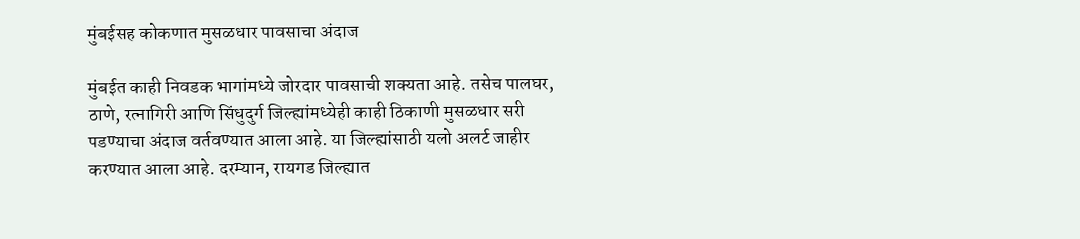मुंबईसह कोकणात मुसळधार पावसाचा अंदाज

मुंबईत काही निवडक भागांमध्ये जोरदार पावसाची शक्यता आहे. तसेच पालघर, ठाणे, रत्नागिरी आणि सिंधुदुर्ग जिल्ह्यांमध्येही काही ठिकाणी मुसळधार सरी पडण्याचा अंदाज वर्तवण्यात आला आहे. या जिल्ह्यांसाठी यलो अलर्ट जाहीर करण्यात आला आहे. दरम्यान, रायगड जिल्ह्यात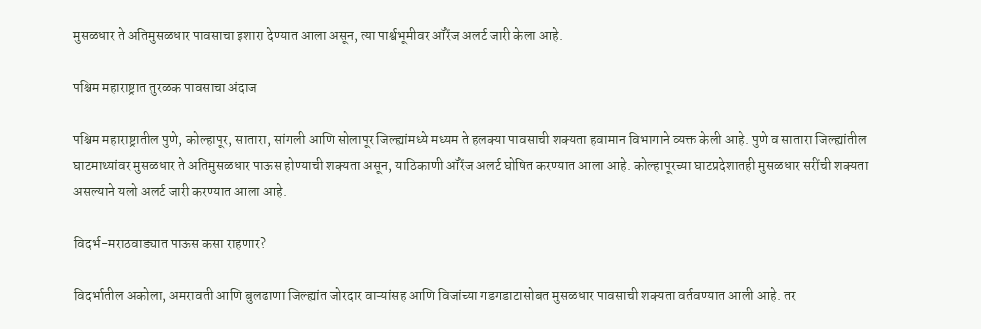मुसळधार ते अतिमुसळधार पावसाचा इशारा देण्यात आला असून, त्या पार्श्वभूमीवर ऑरेंज अलर्ट जारी केला आहे.

पश्चिम महाराष्ट्रात तुरळक पावसाचा अंदाज

पश्चिम महाराष्ट्रातील पुणे, कोल्हापूर, सातारा, सांगली आणि सोलापूर जिल्ह्यांमध्ये मध्यम ते हलक्या पावसाची शक्यता हवामान विभागाने व्यक्त केली आहे. पुणे व सातारा जिल्ह्यांतील घाटमाथ्यांवर मुसळधार ते अतिमुसळधार पाऊस होण्याची शक्यता असून, याठिकाणी ऑरेंज अलर्ट घोषित करण्यात आला आहे. कोल्हापूरच्या घाटप्रदेशातही मुसळधार सरींची शक्यता असल्याने यलो अलर्ट जारी करण्यात आला आहे.

विदर्भ-मराठवाड्यात पाऊस कसा राहणार?

विदर्भातील अकोला, अमरावती आणि बुलढाणा जिल्ह्यांत जोरदार वाऱ्यांसह आणि विजांच्या गडगडाटासोबत मुसळधार पावसाची शक्यता वर्तवण्यात आली आहे. तर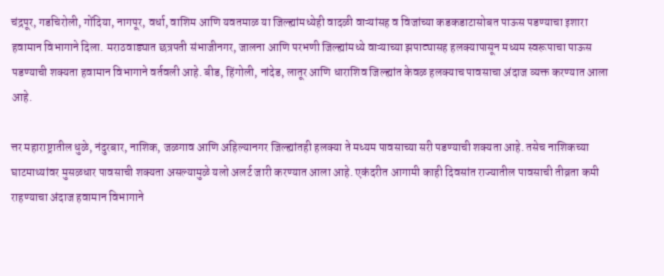चंद्रपूर, गडचिरोली, गोंदिया, नागपूर, वर्धा, वाशिम आणि यवतमाळ या जिल्ह्यांमध्येही वादळी वाऱ्यांसह व विजांच्या कडकडाटासोबत पाऊस पडण्याचा इशारा हवामान विभागाने दिला. मराठवाड्यात छत्रपती संभाजीनगर, जालना आणि परभणी जिल्ह्यांमध्ये वाऱ्याच्या झपाट्यासह हलक्यापासून मध्यम स्वरूपाचा पाऊस पडण्याची शक्यता हवामान विभागाने वर्तवली आहे. बीड, हिंगोली, नांदेड, लातूर आणि धाराशिव जिल्ह्यांत केवळ हलक्याच पावसाचा अंदाज व्यक्त करण्यात आला आहे.

त्तर महाराष्ट्रातील धुळे, नंदुरबार, नाशिक, जळगाव आणि अहिल्यानगर जिल्ह्यांतही हलक्या ते मध्यम पावसाच्या सरी पडण्याची शक्यता आहे. तसेच नाशिकच्या घाटमाथ्यांवर मुसळधार पावसाची शक्यता असल्यामुळे यलो अलर्ट जारी करण्यात आला आहे. एकंदरीत आगामी काही दिवसांत राज्यातील पावसाची तीव्रता कमी राहण्याचा अंदाज हवामान विभागाने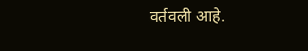वर्तवली आहे.